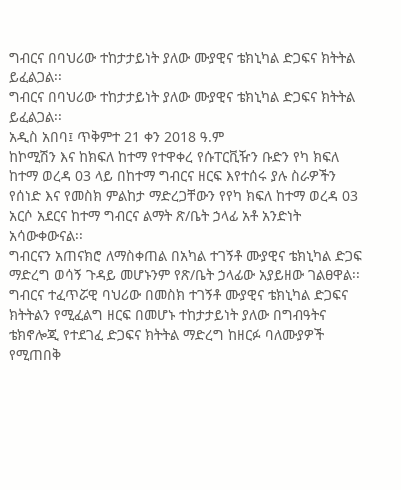ግብርና በባህሪው ተከታታይነት ያለው ሙያዊና ቴክኒካል ድጋፍና ክትትል ይፈልጋል፡፡
ግብርና በባህሪው ተከታታይነት ያለው ሙያዊና ቴክኒካል ድጋፍና ክትትል ይፈልጋል፡፡
አዲስ አበባ፤ ጥቅምተ 21 ቀን 2018 ዓ.ም
ከኮሚሽን እና ከክፍለ ከተማ የተዋቀረ የሱፐርቪዥን ቡድን የካ ክፍለ ከተማ ወረዳ 03 ላይ በከተማ ግብርና ዘርፍ እየተሰሩ ያሉ ስራዎችን የሰነድ እና የመስክ ምልከታ ማድረጋቸውን የየካ ክፍለ ከተማ ወረዳ 03 አርሶ አደርና ከተማ ግብርና ልማት ጽ/ቤት ኃላፊ አቶ አንድነት አሳውቀውናል፡፡
ግብርናን አጠናክሮ ለማስቀጠል በአካል ተገኝቶ ሙያዊና ቴክኒካል ድጋፍ ማድረግ ወሳኝ ጉዳይ መሆኑንም የጽ/ቤት ኃላፊው አያይዘው ገልፀዋል፡፡
ግብርና ተፈጥሯዊ ባህሪው በመስክ ተገኝቶ ሙያዊና ቴክኒካል ድጋፍና ክትትልን የሚፈልግ ዘርፍ በመሆኑ ተከታታይነት ያለው በግብዓትና ቴክኖሎጂ የተደገፈ ድጋፍና ክትትል ማድረግ ከዘርፉ ባለሙያዎች የሚጠበቅ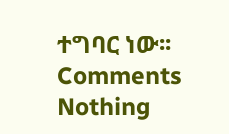ተግባር ነው፡፡
Comments
Nothing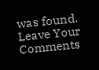was found.
Leave Your Comments